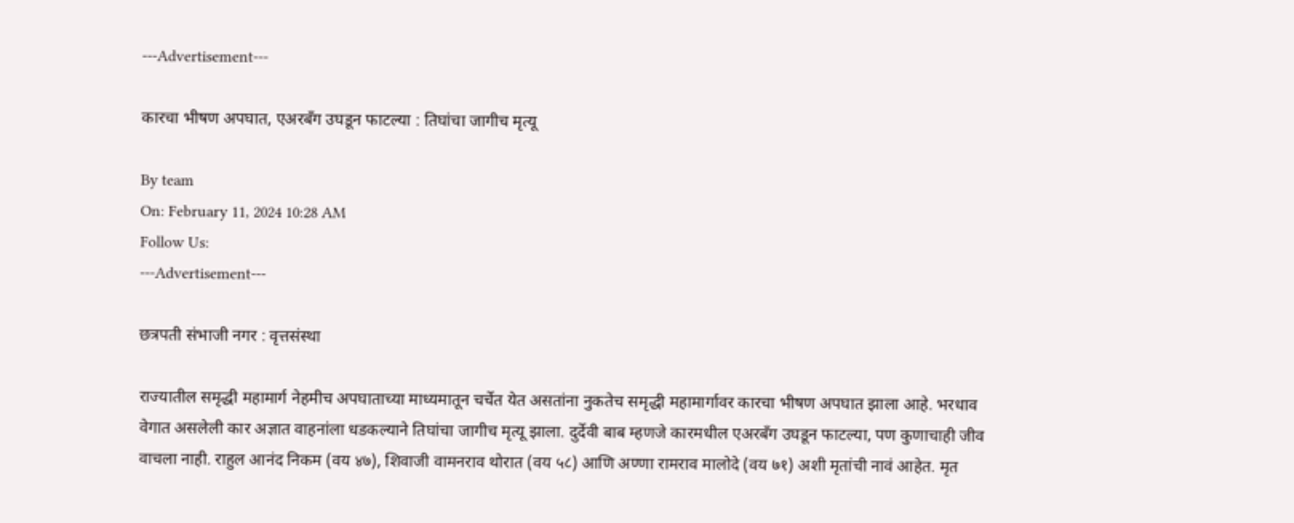---Advertisement---

कारचा भीषण अपघात, एअरबँग उघडून फाटल्या : तिघांचा जागीच मृत्यू

By team
On: February 11, 2024 10:28 AM
Follow Us:
---Advertisement---

छत्रपती संभाजी नगर : वृत्तसंस्था

राज्यातील समृद्धी महामार्ग नेहमीच अपघाताच्या माध्यमातून चर्चेत येत असतांना नुकतेच समृद्धी महामार्गावर कारचा भीषण अपघात झाला आहे. भरधाव वेगात असलेली कार अज्ञात वाहनांला धडकल्याने तिघांचा जागीच मृत्यू झाला. दुर्देवी बाब म्हणजे कारमधील एअरबँग उघडून फाटल्या, पण कुणाचाही जीव वाचला नाही. राहुल आनंद निकम (वय ४७), शिवाजी वामनराव थोरात (वय ५८) आणि अण्णा रामराव मालोदे (वय ७१) अशी मृतांची नावं आहेत. मृत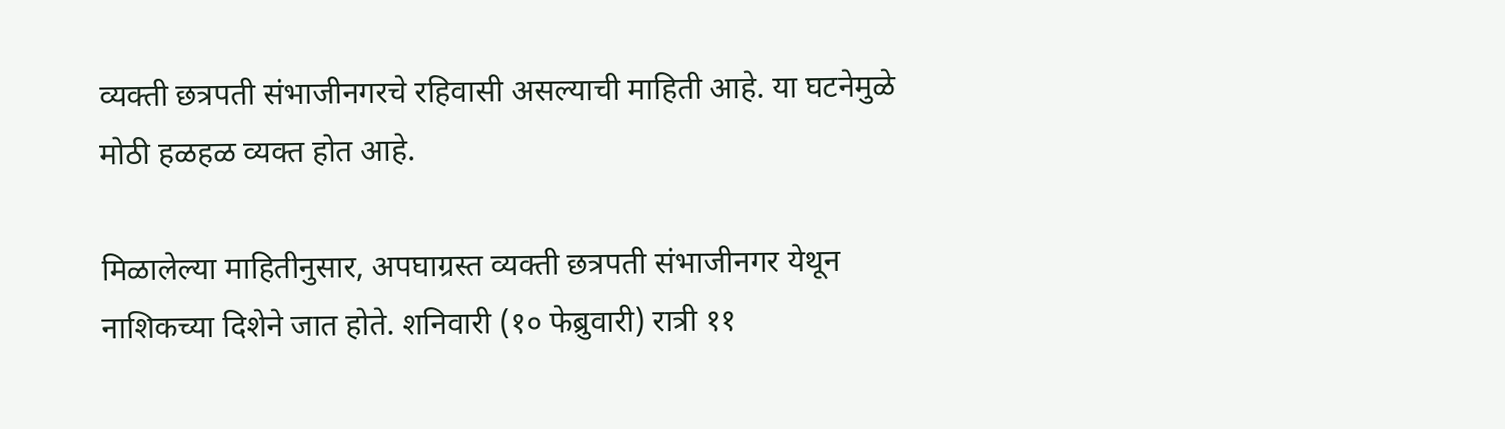व्यक्ती छत्रपती संभाजीनगरचे रहिवासी असल्याची माहिती आहे. या घटनेमुळे मोठी हळहळ व्यक्त होत आहे.

मिळालेल्या माहितीनुसार, अपघाग्रस्त व्यक्ती छत्रपती संभाजीनगर येथून नाशिकच्या दिशेने जात होते. शनिवारी (१० फेब्रुवारी) रात्री ११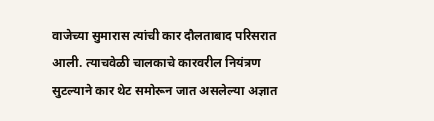वाजेच्या सुमारास त्यांची कार दौलताबाद परिसरात आली. त्याचवेळी चालकाचे कारवरील नियंत्रण सुटल्याने कार थेट समोरून जात असलेल्या अज्ञात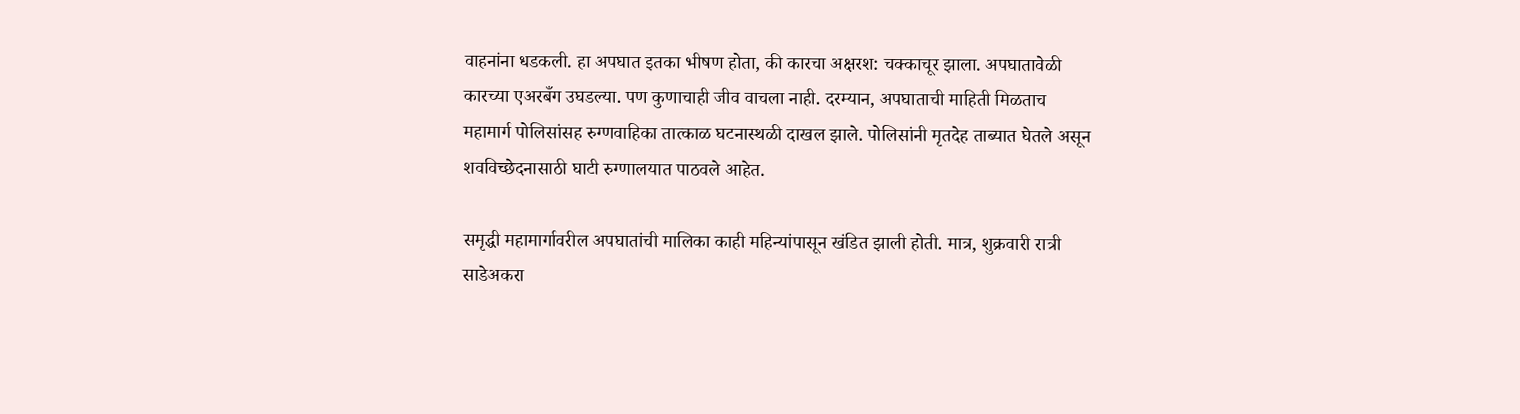वाहनांना धडकली. हा अपघात इतका भीषण होता, की कारचा अक्षरश: चक्काचूर झाला. अपघातावेळी कारच्या एअरबँग उघडल्या. पण कुणाचाही जीव वाचला नाही. दरम्यान, अपघाताची माहिती मिळताच महामार्ग पोलिसांसह रुग्णवाहिका तात्काळ घटनास्थळी दाखल झाले. पोलिसांनी मृतदेह ताब्यात घेतले असून शवविच्छेदनासाठी घाटी रुग्णालयात पाठवले आहेत.

समृद्धी महामार्गावरील अपघातांची मालिका काही महिन्यांपासून खंडित झाली होती. मात्र, शुक्रवारी रात्री साडेअकरा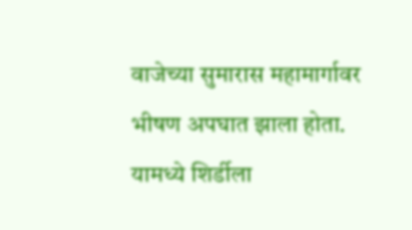वाजेच्या सुमारास महामार्गावर भीषण अपघात झाला होता. यामध्ये शिर्डीला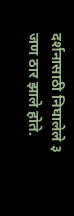दर्शनासाठी निघालेले ३ जण ठार झाले होते.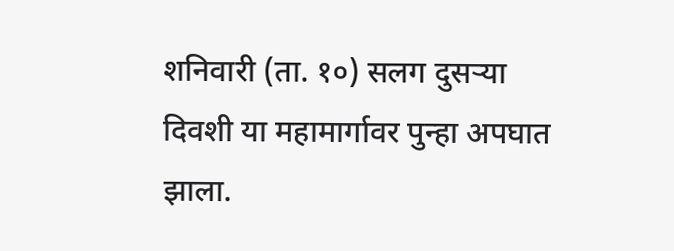शनिवारी (ता. १०) सलग दुसऱ्या दिवशी या महामार्गावर पुन्हा अपघात झाला.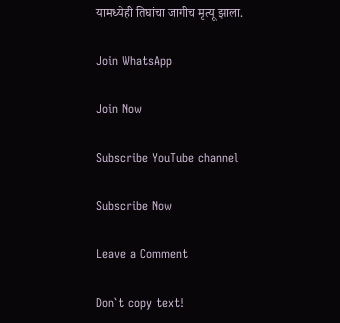यामध्येही तिघांचा जागीच मृत्यू झाला.

Join WhatsApp

Join Now

Subscribe YouTube channel

Subscribe Now

Leave a Comment

Don`t copy text!